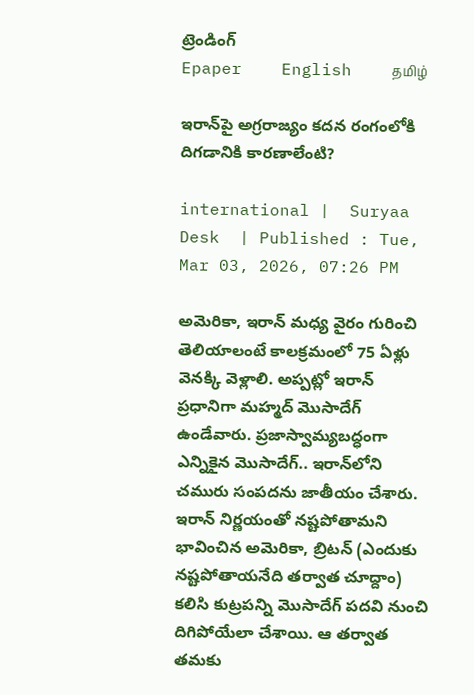ట్రెండింగ్
Epaper    English    தமிழ்

ఇరాన్‌పై అగ్రరాజ్యం కదన రంగంలోకి దిగడానికి కారణాలేంటి?

international |  Suryaa Desk  | Published : Tue, Mar 03, 2026, 07:26 PM

అమెరికా, ఇరాన్ మధ్య వైరం గురించి తెలియాలంటే కాలక్రమంలో 75 ఏళ్లు వెనక్కి వెళ్లాలి. అప్పట్లో ఇరాన్ ప్రధానిగా మహ్మద్ మొసాదేగ్ ఉండేవారు. ప్రజాస్వామ్యబద్ధంగా ఎన్నికైన మొసాదేగ్.. ఇరాన్‌లోని చమురు సంపదను జాతీయం చేశారు. ఇరాన్ నిర్ణయంతో నష్టపోతామని భావించిన అమెరికా, బ్రిటన్ (ఎందుకు నష్టపోతాయనేది తర్వాత చూద్దాం) కలిసి కుట్రపన్ని మొసాదేగ్ పదవి నుంచి దిగిపోయేలా చేశాయి. ఆ తర్వాత తమకు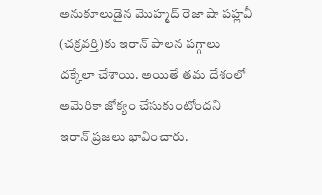అనుకూలుడైన మొహ్మద్ రెజా షా పహ్లవీ (చక్రవర్తి)కు ఇరాన్ పాలన పగ్గాలు దక్కేలా చేశాయి. అయితే తమ దేశంలో అమెరికా జోక్యం చేసుకుంటోందని ఇరాన్ ప్రజలు భావించారు.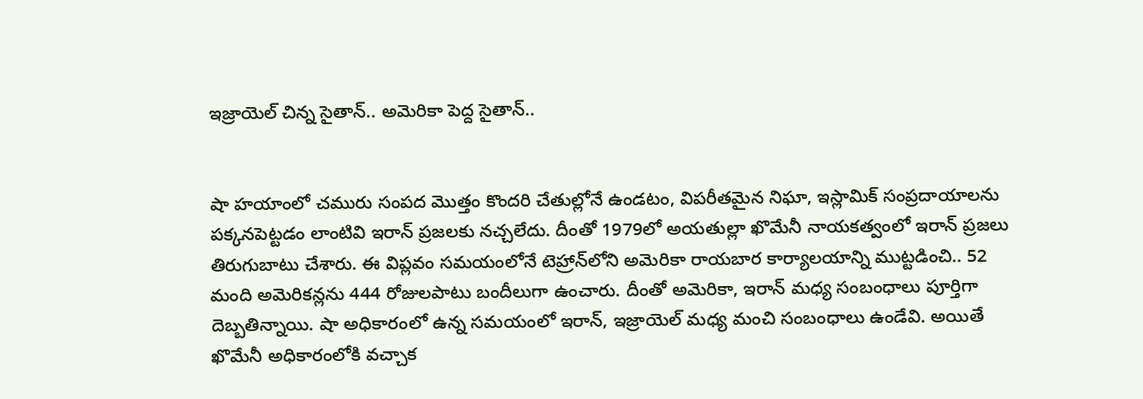ఇజ్రాయెల్ చిన్న సైతాన్.. అమెరికా పెద్ద సైతాన్..


షా హయాంలో చమురు సంపద మొత్తం కొందరి చేతుల్లోనే ఉండటం, విపరీతమైన నిఘా, ఇస్లామిక్ సంప్రదాయాలను పక్కనపెట్టడం లాంటివి ఇరాన్ ప్రజలకు నచ్చలేదు. దీంతో 1979లో అయతుల్లా ఖొమేనీ నాయకత్వంలో ఇరాన్ ప్రజలు తిరుగుబాటు చేశారు. ఈ విప్లవం సమయంలోనే టెహ్రాన్‌లోని అమెరికా రాయబార కార్యాలయాన్ని ముట్టడించి.. 52 మంది అమెరికన్లను 444 రోజులపాటు బందీలుగా ఉంచారు. దీంతో అమెరికా, ఇరాన్ మధ్య సంబంధాలు పూర్తిగా దెబ్బతిన్నాయి. షా అధికారంలో ఉన్న సమయంలో ఇరాన్‌, ఇజ్రాయెల్ మధ్య మంచి సంబంధాలు ఉండేవి. అయితే ఖొమేనీ అధికారంలోకి వచ్చాక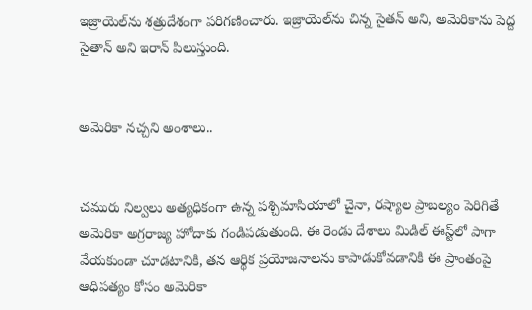ఇజ్రాయెల్‌ను శత్రుదేశంగా పరిగణించారు. ఇజ్రాయెల్‌ను చిన్న సైతన్ అని, అమెరికాను పెద్ద సైతాన్ అని ఇరాన్ పిలుస్తుంది.


అమెరికా నచ్చని అంశాలు..


చమురు నిల్వలు అత్యధికంగా ఉన్న పశ్చిమాసియాలో చైనా, రష్యాల ప్రాబల్యం పెరిగితే అమెరికా అగ్రరాజ్య హోదాకు గండిపడుతుంది. ఈ రెండు దేశాలు మిడిల్ ఈస్ట్‌లో పాగా వేయకుండా చూడటానికి, తన ఆర్థిక ప్రయోజనాలను కాపాడుకోవడానికి ఈ ప్రాంతంపై ఆధిపత్యం కోసం అమెరికా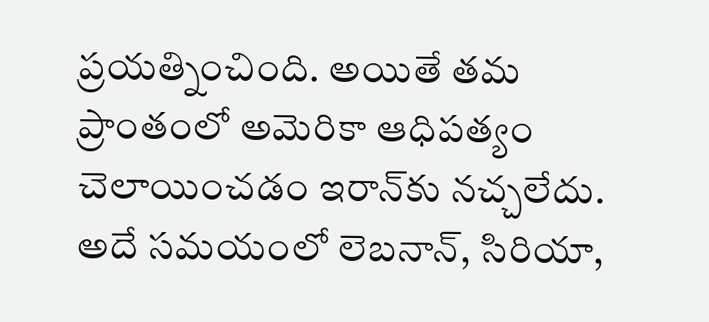ప్రయత్నించింది. అయితే తమ ప్రాంతంలో అమెరికా ఆధిపత్యం చెలాయించడం ఇరాన్‌కు నచ్చలేదు. అదే సమయంలో లెబనాన్, సిరియా,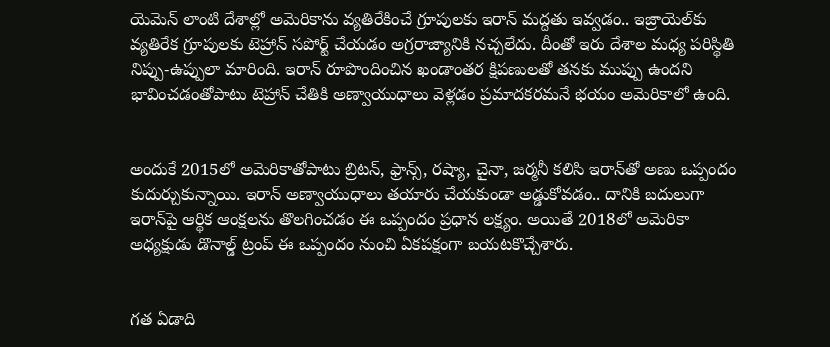యెమెన్ లాంటి దేశాల్లో అమెరికాను వ్యతిరేకించే గ్రూపులకు ఇరాన్ మద్దతు ఇవ్వడం.. ఇజ్రాయెల్‌కు వ్యతిరేక గ్రూపులకు టెహ్రాన్ సపోర్ట్ చేయడం అగ్రరాజ్యానికి నచ్చలేదు. దీంతో ఇరు దేశాల మధ్య పరిస్థితి నిప్పు-ఉప్పులా మారింది. ఇరాన్ రూపొందించిన ఖండాంతర క్షిపణులతో తనకు ముప్పు ఉందని భావించడంతోపాటు టెహ్రాన్ చేతికి అణ్వాయుధాలు వెళ్లడం ప్రమాదకరమనే భయం అమెరికాలో ఉంది.


అందుకే 2015లో అమెరికాతోపాటు బ్రిటన్, ఫ్రాన్స్, రష్యా, చైనా, జర్మనీ కలిసి ఇరాన్‌తో అణు ఒప్పందం కుదుర్చుకున్నాయి. ఇరాన్ అణ్వాయుధాలు తయారు చేయకుండా అడ్డుకోవడం.. దానికి బదులుగా ఇరాన్‌పై ఆర్థిక ఆంక్షలను తొలగించడం ఈ ఒప్పందం ప్రధాన లక్ష్యం. అయితే 2018లో అమెరికా అధ్యక్షుడు డొనాల్డ్ ట్రంప్ ఈ ఒప్పందం నుంచి ఏకపక్షంగా బయటకొచ్చేశారు.


గత ఏడాది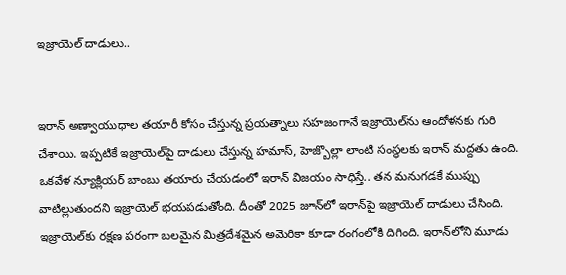ఇజ్రాయెల్‌ దాడులు..


ఇరాన్ అణ్వాయుధాల తయారీ కోసం చేస్తున్న ప్రయత్నాలు సహజంగానే ఇజ్రాయెల్‌ను ఆందోళనకు గురి చేశాయి. ఇప్పటికే ఇజ్రాయెల్‌పై దాడులు చేస్తున్న హమాస్, హెజ్బొల్లా లాంటి సంస్థలకు ఇరాన్ మద్దతు ఉంది. ఒకవేళ న్యూక్లియర్ బాంబు తయారు చేయడంలో ఇరాన్ విజయం సాధిస్తే.. తన మనుగడకే ముప్పు వాటిల్లుతుందని ఇజ్రాయెల్ భయపడుతోంది. దీంతో 2025 జూన్‌లో ఇరాన్‌పై ఇజ్రాయెల్ దాడులు చేసింది. ఇజ్రాయెల్‌కు రక్షణ పరంగా బలమైన మిత్రదేశమైన అమెరికా కూడా రంగంలోకి దిగింది. ఇరాన్‌లోని మూడు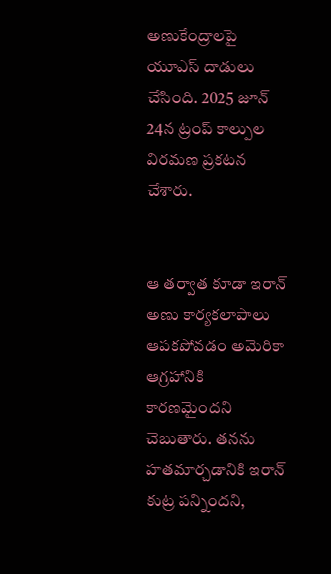అణుకేంద్రాలపై యూఎస్ దాడులు చేసింది. 2025 జూన్ 24న ట్రంప్ కాల్పుల విరమణ ప్రకటన చేశారు.


ఆ తర్వాత కూడా ఇరాన్ అణు కార్యకలాపాలు ఆపకపోవడం అమెరికా ఆగ్రహానికి కారణమైందని చెబుతారు. తనను హతమార్చడానికి ఇరాన్ కుట్ర పన్నిందని,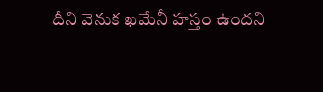దీని వెనుక ఖమేనీ హస్తం ఉందని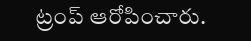ట్రంప్ ఆరోపించారు.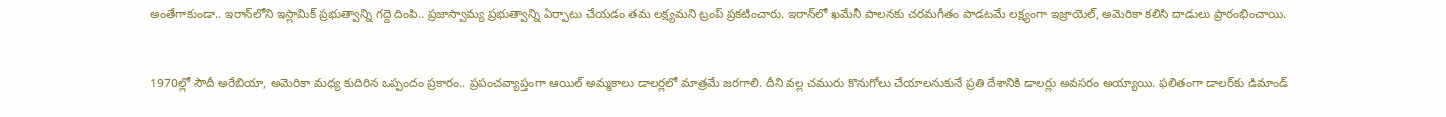అంతేగాకుండా.. ఇరాన్‌లోని ఇస్లామిక్ ప్రభుత్వాన్ని గద్దె దింపి.. ప్రజాస్వామ్య ప్రభుత్వాన్ని ఏర్పాటు చేయడం తమ లక్ష్యమని ట్రంప్ ప్రకటించారు. ఇరాన్‌లో ఖమేనీ పాలనకు చరమగీతం పాడటమే లక్ష్యంగా ఇజ్రాయెల్, అమెరికా కలిసి దాడులు ప్రారంభించాయి.


1970ల్లో సౌదీ అరేబియా, అమెరికా మధ్య కుదిరిన ఒప్పందం ప్రకారం.. ప్రపంచవ్యాప్తంగా ఆయిల్ అమ్మకాలు డాలర్లలో మాత్రమే జరగాలి. దీని వల్ల చమురు కొనుగోలు చేయాలనుకునే ప్రతి దేశానికి డాలర్లు అవసరం అయ్యాయి. ఫలితంగా డాలర్‌కు డిమాండ్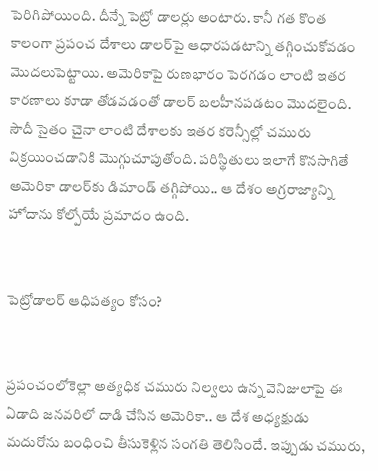పెరిగిపోయింది. దీన్నే పెట్రో డాలర్లు అంటారు. కానీ గత కొంత కాలంగా ప్రపంచ దేశాలు డాలర్‌పై ఆధారపడటాన్ని తగ్గించుకోవడం మొదలుపెట్టాయి. అమెరికాపై రుణభారం పెరగడం లాంటి ఇతర కారణాలు కూడా తోడవడంతో డాలర్ బలహీనపడటం మొదలైంది. సౌదీ సైతం చైనా లాంటి దేశాలకు ఇతర కరెన్సీల్లో చమురు విక్రయించడానికి మొగ్గుచూపుతోంది. పరిస్థితులు ఇలాగే కొనసాగితే అమెరికా డాలర్‌కు డిమాండ్ తగ్గిపోయి.. ఆ దేశం అగ్రరాజ్యాన్ని హోదాను కోల్పోయే ప్రమాదం ఉంది.


పెట్రోడాలర్ ఆధిపత్యం కోసం?


ప్రపంచంలోకెల్లా అత్యధిక చమురు నిల్వలు ఉన్న వెనిజులాపై ఈ ఏడాది జనవరిలో దాడి చేసిన అమెరికా.. ఆ దేశ అధ్యక్షుడు మదురోను బంధించి తీసుకెళ్లిన సంగతి తెలిసిందే. ఇప్పుడు చమురు,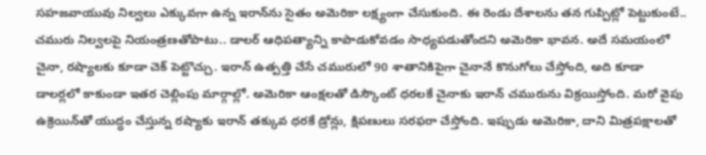సహజవాయువు నిల్వలు ఎక్కువగా ఉన్న ఇరాన్‌ను సైతం అమెరికా లక్ష్యంగా చేసుకుంది. ఈ రెండు దేశాలను తన గుప్పిట్లో పెట్టుకుంటే.. చమురు నిల్వలపై నియంత్రణతోపాటు.. డాలర్ ఆధిపత్యాన్ని కాపాడుకోవడం సాధ్యపడుతోందని అమెరికా భావన. అదే సమయంలో చైనా, రష్యాలకు కూడా చెక్ పెట్టొచ్చు. ఇరాన్ ఉత్పత్తి చేసే చమురులో 90 శాతానికిపైగా చైనానే కొనుగోలు చేస్తోంది, అది కూడా డాలర్లలో కాకుండా ఇతర చెల్లింపు మార్గాల్లో. అమెరికా ఆంక్షలతో డిస్కౌంట్ ధరలకే చైనాకు ఇరాన్ చమురును విక్రయిస్తోంది. మరో వైపు ఉక్రెయిన్‌తో యుద్ధం చేస్తున్న రష్యాకు ఇరాన్ తక్కువ ధరకే డ్రోన్లు, క్షిపణులు సరఫరా చేస్తోంది. ఇప్పుడు అమెరికా, దాని మిత్రపక్షాలతో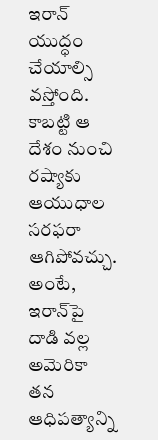ఇరాన్ యుద్ధం చేయాల్సి వస్తోంది. కాబట్టి ఆ దేశం నుంచి రష్యాకు ఆయుధాల సరఫరా ఆగిపోవచ్చు. అంటే, ఇరాన్‌పై దాడి వల్ల అమెరికా తన ఆధిపత్యాన్ని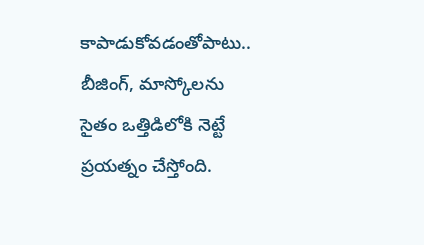కాపాడుకోవడంతోపాటు.. బీజింగ్, మాస్కోలను సైతం ఒత్తిడిలోకి నెట్టే ప్రయత్నం చేస్తోంది.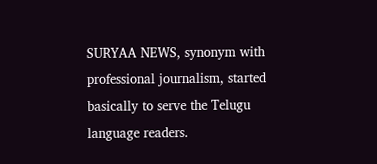SURYAA NEWS, synonym with professional journalism, started basically to serve the Telugu language readers.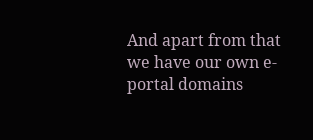And apart from that we have our own e-portal domains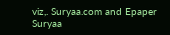viz,. Suryaa.com and Epaper Suryaa